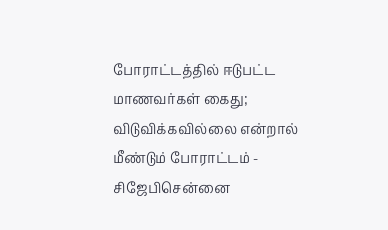போராட்டத்தில் ஈடுபட்ட மாணவர்கள் கைது; விடுவிக்கவில்லை என்றால் மீண்டும் போராட்டம் - சிஜேபிசென்னை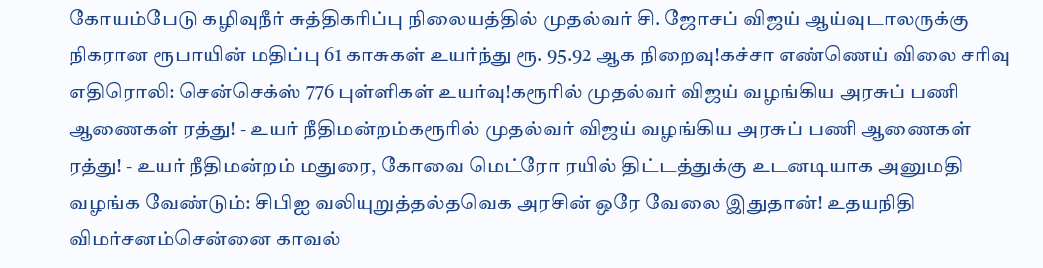கோயம்பேடு கழிவுநீர் சுத்திகரிப்பு நிலையத்தில் முதல்வர் சி. ஜோசப் விஜய் ஆய்வுடாலருக்கு நிகரான ரூபாயின் மதிப்பு 61 காசுகள் உயர்ந்து ரூ. 95.92 ஆக நிறைவு!கச்சா எண்ணெய் விலை சரிவு எதிரொலி: சென்செக்ஸ் 776 புள்ளிகள் உயர்வு!கரூரில் முதல்வர் விஜய் வழங்கிய அரசுப் பணி ஆணைகள் ரத்து! - உயர் நீதிமன்றம்கரூரில் முதல்வர் விஜய் வழங்கிய அரசுப் பணி ஆணைகள் ரத்து! - உயர் நீதிமன்றம் மதுரை, கோவை மெட்ரோ ரயில் திட்டத்துக்கு உடனடியாக அனுமதி வழங்க வேண்டும்: சிபிஐ வலியுறுத்தல்தவெக அரசின் ஒரே வேலை இதுதான்! உதயநிதி விமர்சனம்சென்னை காவல்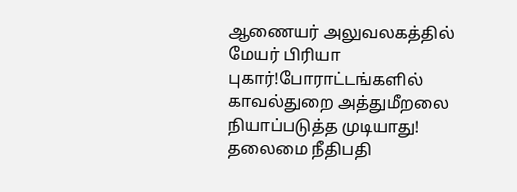ஆணையர் அலுவலகத்தில் மேயர் பிரியா புகார்!போராட்டங்களில் காவல்துறை அத்துமீறலை நியாப்படுத்த முடியாது! தலைமை நீதிபதி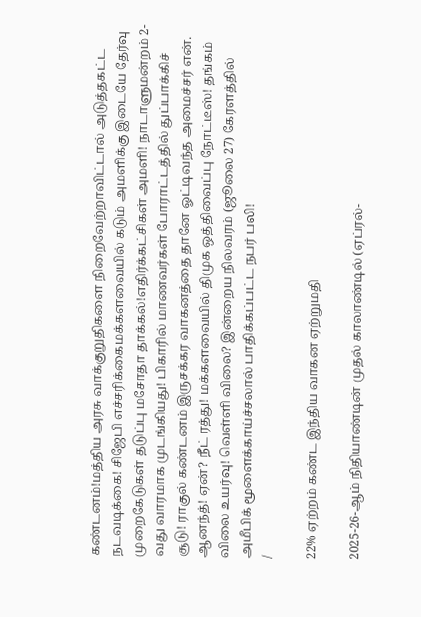கண்டனம்!மத்திய அரசு வாக்குறுதிகளை நிறைவேற்றாவிட்டால் அடுத்தகட்ட நடவடிக்கை! சிஜேபி எச்சரிக்கைமக்களவையில் கடும் அமளிக்கு இடையே தேர்வு முறைகேடுகள் தடுப்பு மசோதா தாக்கல்!எதிர்க்கட்சிகள் அமளி! நாடாளுமன்றம் 2-வது வாரமாக முடங்கியது! பிகாரில் மாணவர்கள் போராட்டத்தில் துப்பாக்கிச் சூடு! ராகுல் கண்டனம் இருசக்கர வாகனத்தை தானே ஓட்டிவந்த அமைச்சர் என். ஆனந்த்! ஏன்? நீட் ரத்து! மக்களவையில் திமுக ஒத்திவைப்பு நோட்டீஸ்! தங்கம் விலை உயர்வு! வெள்ளி விலை? இன்றைய நிலவரம் (ஜூலை 27) கேரளத்தில் அமீபிக் மூளைக்காய்ச்சலால் பாதிக்கப்பட்ட நபர் பலி!
/

22% ஏற்றம் கண்ட இந்திய வாகன ஏற்றுமதி

2025-26-ஆம் நிதியாண்டின் முதல் காலாண்டில் (ஏப்ரல்-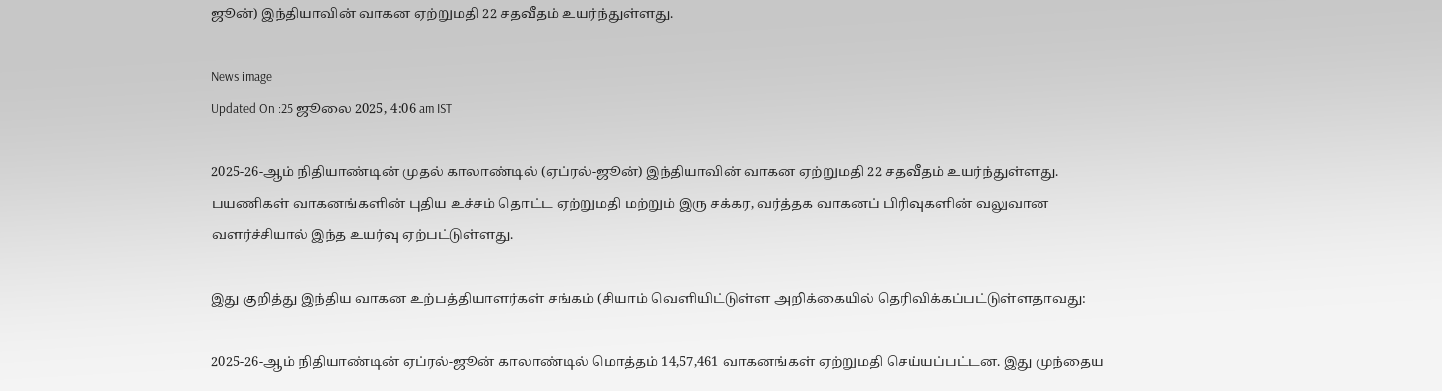ஜூன்) இந்தியாவின் வாகன ஏற்றுமதி 22 சதவீதம் உயர்ந்துள்ளது.

News image
Updated On :25 ஜூலை 2025, 4:06 am IST

2025-26-ஆம் நிதியாண்டின் முதல் காலாண்டில் (ஏப்ரல்-ஜூன்) இந்தியாவின் வாகன ஏற்றுமதி 22 சதவீதம் உயர்ந்துள்ளது. பயணிகள் வாகனங்களின் புதிய உச்சம் தொட்ட ஏற்றுமதி மற்றும் இரு சக்கர, வர்த்தக வாகனப் பிரிவுகளின் வலுவான வளர்ச்சியால் இந்த உயர்வு ஏற்பட்டுள்ளது.

இது குறித்து இந்திய வாகன உற்பத்தியாளர்கள் சங்கம் (சியாம் வெளியிட்டுள்ள அறிக்கையில் தெரிவிக்கப்பட்டுள்ளதாவது:

2025-26-ஆம் நிதியாண்டின் ஏப்ரல்-ஜூன் காலாண்டில் மொத்தம் 14,57,461 வாகனங்கள் ஏற்றுமதி செய்யப்பட்டன. இது முந்தைய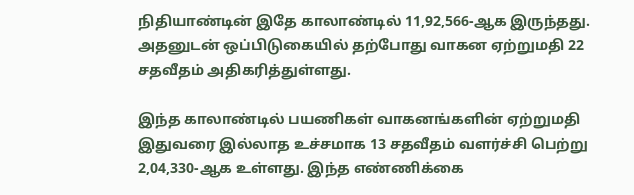நிதியாண்டின் இதே காலாண்டில் 11,92,566-ஆக இருந்தது. அதனுடன் ஒப்பிடுகையில் தற்போது வாகன ஏற்றுமதி 22 சதவீதம் அதிகரித்துள்ளது.

இந்த காலாண்டில் பயணிகள் வாகனங்களின் ஏற்றுமதி இதுவரை இல்லாத உச்சமாக 13 சதவீதம் வளர்ச்சி பெற்று 2,04,330-ஆக உள்ளது. இந்த எண்ணிக்கை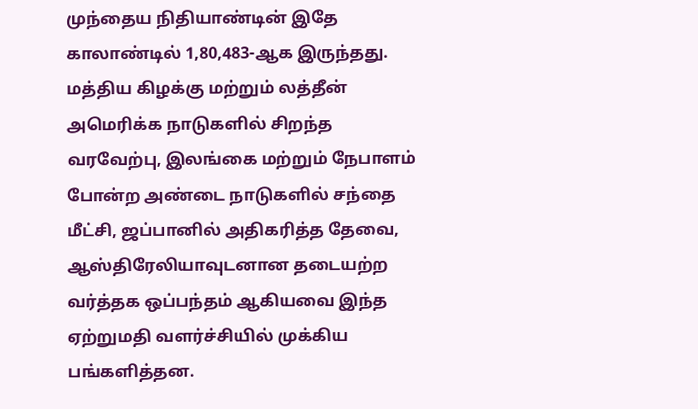முந்தைய நிதியாண்டின் இதே காலாண்டில் 1,80,483-ஆக இருந்தது. மத்திய கிழக்கு மற்றும் லத்தீன் அமெரிக்க நாடுகளில் சிறந்த வரவேற்பு, இலங்கை மற்றும் நேபாளம் போன்ற அண்டை நாடுகளில் சந்தை மீட்சி, ஜப்பானில் அதிகரித்த தேவை, ஆஸ்திரேலியாவுடனான தடையற்ற வர்த்தக ஒப்பந்தம் ஆகியவை இந்த ஏற்றுமதி வளர்ச்சியில் முக்கிய பங்களித்தன.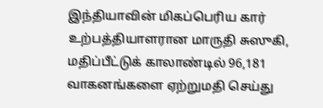இந்தியாவின் மிகப்பெரிய கார் உற்பத்தியாளரான மாருதி சுஸுகி, மதிப்பீட்டுக் காலாண்டில் 96,181 வாகனங்களை ஏற்றுமதி செய்து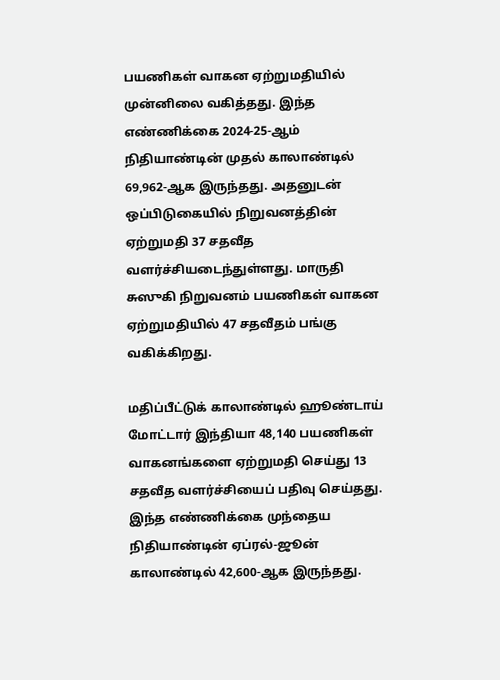பயணிகள் வாகன ஏற்றுமதியில் முன்னிலை வகித்தது. இந்த எண்ணிக்கை 2024-25-ஆம் நிதியாண்டின் முதல் காலாண்டில் 69,962-ஆக இருந்தது. அதனுடன் ஒப்பிடுகையில் நிறுவனத்தின் ஏற்றுமதி 37 சதவீத வளர்ச்சியடைந்துள்ளது. மாருதி சுஸுகி நிறுவனம் பயணிகள் வாகன ஏற்றுமதியில் 47 சதவீதம் பங்கு வகிக்கிறது.

மதிப்பீட்டுக் காலாண்டில் ஹூண்டாய் மோட்டார் இந்தியா 48,140 பயணிகள் வாகனங்களை ஏற்றுமதி செய்து 13 சதவீத வளர்ச்சியைப் பதிவு செய்தது. இந்த எண்ணிக்கை முந்தைய நிதியாண்டின் ஏப்ரல்-ஜூன் காலாண்டில் 42,600-ஆக இருந்தது.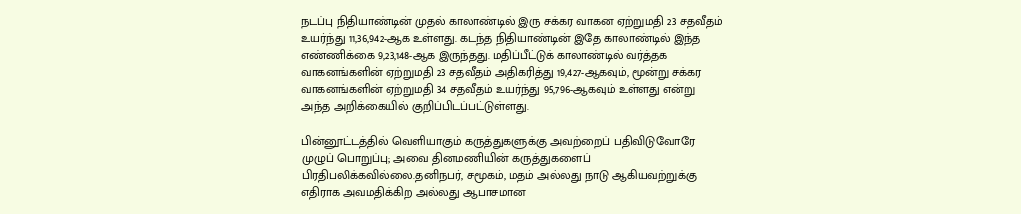நடப்பு நிதியாண்டின் முதல் காலாண்டில் இரு சக்கர வாகன ஏற்றுமதி 23 சதவீதம் உயர்ந்து 11,36,942-ஆக உள்ளது. கடந்த நிதியாண்டின் இதே காலாண்டில் இந்த எண்ணிக்கை 9,23,148-ஆக இருந்தது. மதிப்பீட்டுக் காலாண்டில் வர்த்தக வாகனங்களின் ஏற்றுமதி 23 சதவீதம் அதிகரித்து 19,427-ஆகவும், மூன்று சக்கர வாகனங்களின் ஏற்றுமதி 34 சதவீதம் உயர்ந்து 95,796-ஆகவும் உள்ளது என்று அந்த அறிக்கையில் குறிப்பிடப்பட்டுள்ளது.

பின்னூட்டத்தில் வெளியாகும் கருத்துகளுக்கு அவற்றைப் பதிவிடுவோரே முழுப் பொறுப்பு; அவை தினமணியின் கருத்துகளைப் பிரதிபலிக்கவில்லை.தனிநபர், சமூகம், மதம் அல்லது நாடு ஆகியவற்றுக்கு எதிராக அவமதிக்கிற அல்லது ஆபாசமான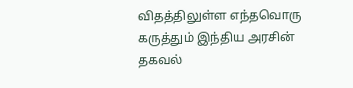விதத்திலுள்ள எந்தவொரு கருத்தும் இந்திய அரசின் தகவல்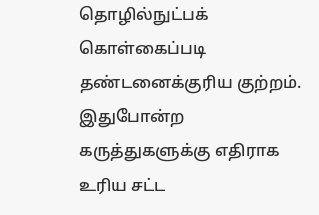தொழில்நுட்பக் கொள்கைப்படி தண்டனைக்குரிய குற்றம். இதுபோன்ற கருத்துகளுக்கு எதிராக உரிய சட்ட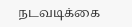நடவடிக்கை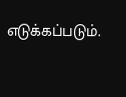எடுக்கப்படும்.